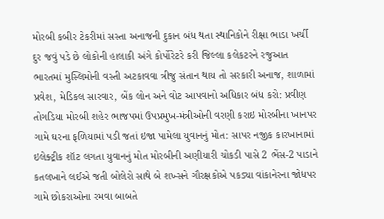મોરબી કબીર ટેકરીમાં સસ્તા અનાજની દુકાન બંધ થતા સ્થાનિકોને રીક્ષા ભાડા ખર્ચી દુર જવું પડે છે લોકોની હાલાકી અંગે કોર્પોરેટરે કરી જિલ્લા કલેકટરને રજુઆત ભારતમાં મુસ્લિમોની વસ્તી અટકાવવા ત્રીજુ સંતાન થાય તો સરકારી અનાજ, શાળામાં પ્રવેશ, મેડિકલ સારવાર, બેંક લોન અને વોટ આપવાનો અધિકાર બંધ કરો: પ્રવીણ તોગડિયા મોરબી શહેર ભાજપમાં ઉપપ્રમુખ-મંત્રીઓની વરણી કરાઇ મોરબીના ખાનપર ગામે ઘરના ફળિયામાં પડી જતાં ઇજા પામેલા યુવાનનું મોત: સાપર નજીક કારખાનામાં ઇલેક્ટ્રીક શૉટ લગતા યુવાનનું મોત મોરબીની અણીયારી ચોકડી પાસે 2 ભેંસ-2 પાડાને કતલખાને લઈએ જતી બોલેરો સાથે બે શખ્સને ગૌરક્ષકોએ પકડ્યા વાંકાનેરના જોધપર ગામે છોકરાઓના રમવા બાબતે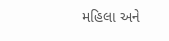મહિલા અને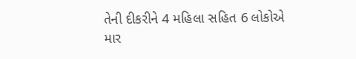તેની દીકરીને 4 મહિલા સહિત 6 લોકોએ માર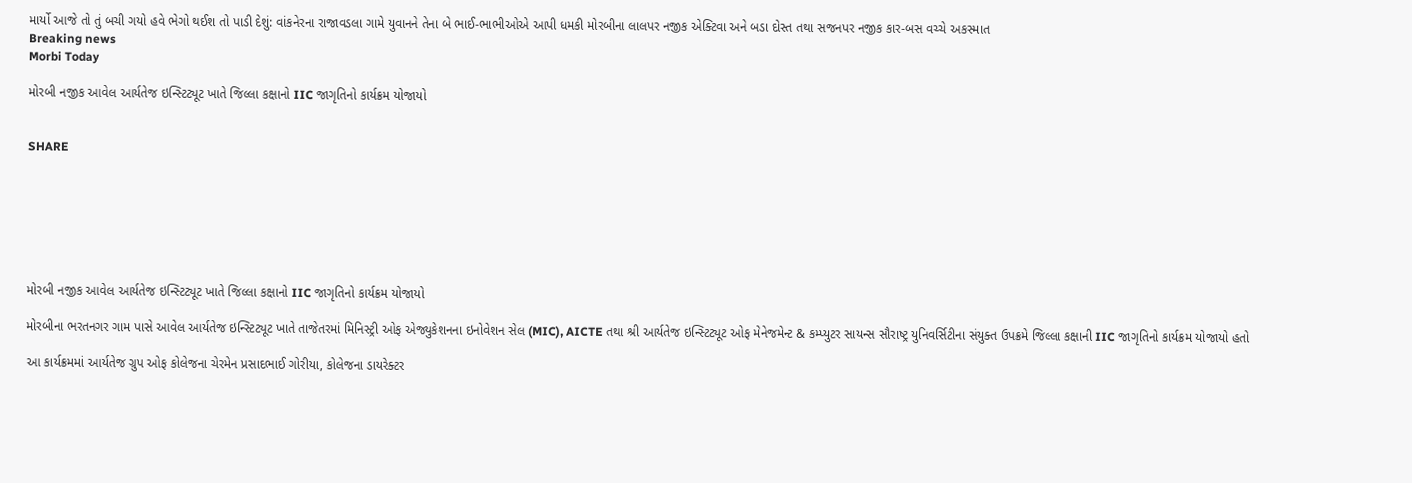માર્યો આજે તો તું બચી ગયો હવે ભેગો થઈશ તો પાડી દેશું: વાંકનેરના રાજાવડલા ગામે યુવાનને તેના બે ભાઈ-ભાભીઓએ આપી ધમકી મોરબીના લાલપર નજીક એક્ટિવા અને બડા દોસ્ત તથા સજનપર નજીક કાર-બસ વચ્ચે અકસ્માત
Breaking news
Morbi Today

મોરબી નજીક આવેલ આર્યતેજ ઇન્સ્ટિટ્યૂટ ખાતે જિલ્લા કક્ષાનો IIC જાગૃતિનો કાર્યક્રમ યોજાયો


SHARE







મોરબી નજીક આવેલ આર્યતેજ ઇન્સ્ટિટ્યૂટ ખાતે જિલ્લા કક્ષાનો IIC જાગૃતિનો કાર્યક્રમ યોજાયો

મોરબીના ભરતનગર ગામ પાસે આવેલ આર્યતેજ ઇન્સ્ટિટ્યૂટ ખાતે તાજેતરમાં મિનિસ્ટ્રી ઓફ એજ્યુકેશનના ઇનોવેશન સેલ (MIC), AICTE તથા શ્રી આર્યતેજ ઇન્સ્ટિટ્યૂટ ઓફ મેનેજમેન્ટ & કમ્પ્યુટર સાયન્સ સૌરાષ્ટ્ર યુનિવર્સિટીના સંયુક્ત ઉપક્રમે જિલ્લા કક્ષાની IIC જાગૃતિનો કાર્યક્રમ યોજાયો હતો

આ કાર્યક્રમમાં આર્યતેજ ગ્રુપ ઓફ કોલેજના ચેરમેન પ્રસાદભાઈ ગોરીયા, કોલેજના ડાયરેક્ટર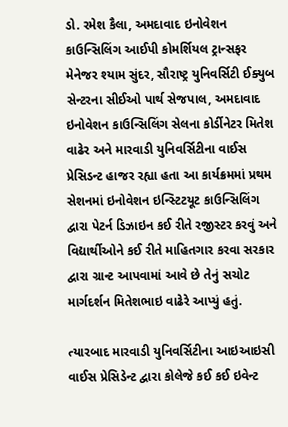ડો. રમેશ કૈલા, અમદાવાદ ઇનોવેશન કાઉન્સિલિંગ આઈપી કોમર્શિયલ ટ્રાન્સફર મેનેજર શ્યામ સુંદર, સૌરાષ્ટ્ર યુનિવર્સિટી ઈક્યુબ સેન્ટરના સીઈઓ પાર્થ સેજપાલ, અમદાવાદ ઇનોવેશન કાઉન્સિલિંગ સેલના કોર્ડીનેટર મિતેશ વાઢેર અને મારવાડી યુનિવર્સિટીના વાઈસ પ્રેસિડન્ટ હાજર રહ્યા હતા આ કાર્યક્રમમાં પ્રથમ સેશનમાં ઇનોવેશન ઇન્સ્ટિટયૂટ કાઉન્સિલિંગ દ્વારા પેટર્ન ડિઝાઇન કઈ રીતે રજીસ્ટર કરવું અને વિદ્યાર્થીઓને કઈ રીતે માહિતગાર કરવા સરકાર દ્વારા ગ્રાન્ટ આપવામાં આવે છે તેનું સચોટ માર્ગદર્શન મિતેશભાઇ વાઢેરે આપ્યું હતું.

ત્યારબાદ મારવાડી યુનિવર્સિટીના આઇઆઇસી વાઈસ પ્રેસિડેન્ટ દ્વારા કોલેજે કઈ કઈ ઇવેન્ટ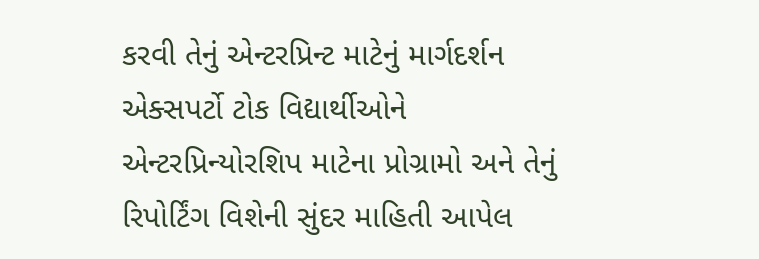કરવી તેનું એન્ટરપ્રિન્ટ માટેનું માર્ગદર્શન એક્સપર્ટો ટોક વિદ્યાર્થીઓને એન્ટરપ્રિન્યોરશિપ માટેના પ્રોગ્રામો અને તેનું રિપોર્ટિંગ વિશેની સુંદર માહિતી આપેલ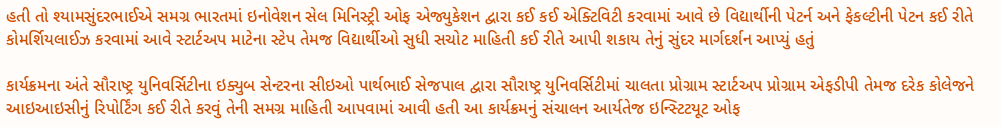હતી તો શ્યામસુંદરભાઈએ સમગ્ર ભારતમાં ઇનોવેશન સેલ મિનિસ્ટ્રી ઓફ એજ્યુકેશન દ્વારા કઈ કઈ એક્ટિવિટી કરવામાં આવે છે વિદ્યાર્થીની પેટર્ન અને ફેકલ્ટીની પેટન કઈ રીતે કોમર્શિયલાઈઝ કરવામાં આવે સ્ટાર્ટઅપ માટેના સ્ટેપ તેમજ વિદ્યાર્થીઓ સુધી સચોટ માહિતી કઈ રીતે આપી શકાય તેનું સુંદર માર્ગદર્શન આપ્યું હતું

કાર્યક્રમના અંતે સૌરાષ્ટ્ર યુનિવર્સિટીના ઇક્યુબ સેન્ટરના સીઇઓ પાર્થભાઈ સેજપાલ દ્વારા સૌરાષ્ટ્ર યુનિવર્સિટીમાં ચાલતા પ્રોગ્રામ સ્ટાર્ટઅપ પ્રોગ્રામ એફડીપી તેમજ દરેક કોલેજને આઇઆઇસીનું રિપોર્ટિંગ કઈ રીતે કરવું તેની સમગ્ર માહિતી આપવામાં આવી હતી આ કાર્યક્રમનું સંચાલન આર્યતેજ ઇન્સ્ટિટયૂટ ઓફ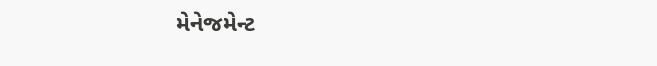મેનેજમેન્ટ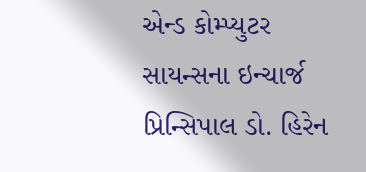એન્ડ કોમ્પ્યુટર સાયન્સના ઇન્ચાર્જ પ્રિન્સિપાલ ડો. હિરેન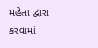મહેતા દ્વારા કરવામાં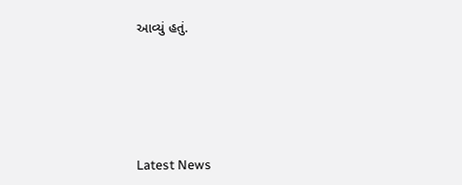આવ્યું હતું.






Latest News